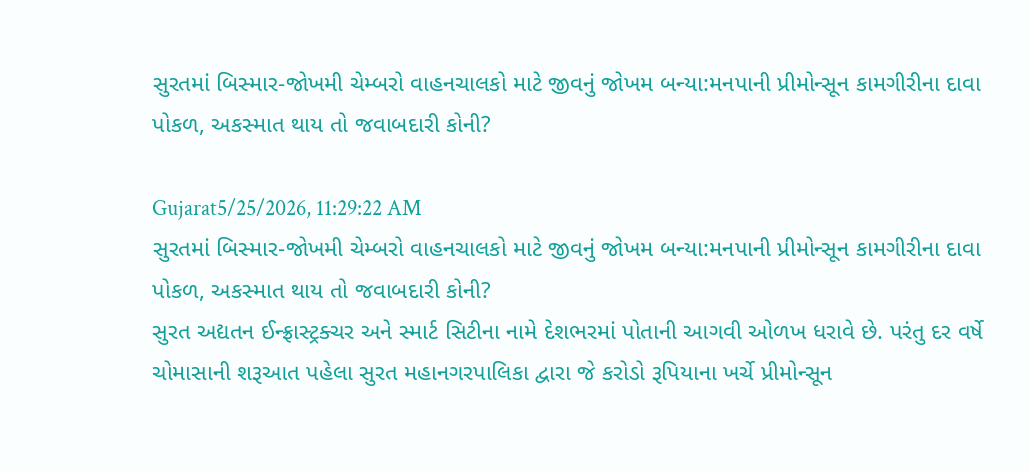સુરતમાં બિસ્માર-જોખમી ચેમ્બરો વાહનચાલકો માટે જીવનું જોખમ બન્યા:મનપાની પ્રીમોન્સૂન કામગીરીના દાવા પોકળ, અકસ્માત થાય તો જવાબદારી કોની?

Gujarat5/25/2026, 11:29:22 AM
સુરતમાં બિસ્માર-જોખમી ચેમ્બરો વાહનચાલકો માટે જીવનું જોખમ બન્યા:મનપાની પ્રીમોન્સૂન કામગીરીના દાવા પોકળ, અકસ્માત થાય તો જવાબદારી કોની?
સુરત અદ્યતન ઈન્ફ્રાસ્ટ્રક્ચર અને સ્માર્ટ સિટીના નામે દેશભરમાં પોતાની આગવી ઓળખ ધરાવે છે. પરંતુ દર વર્ષે ચોમાસાની શરૂઆત પહેલા સુરત મહાનગરપાલિકા દ્વારા જે કરોડો રૂપિયાના ખર્ચે પ્રીમોન્સૂન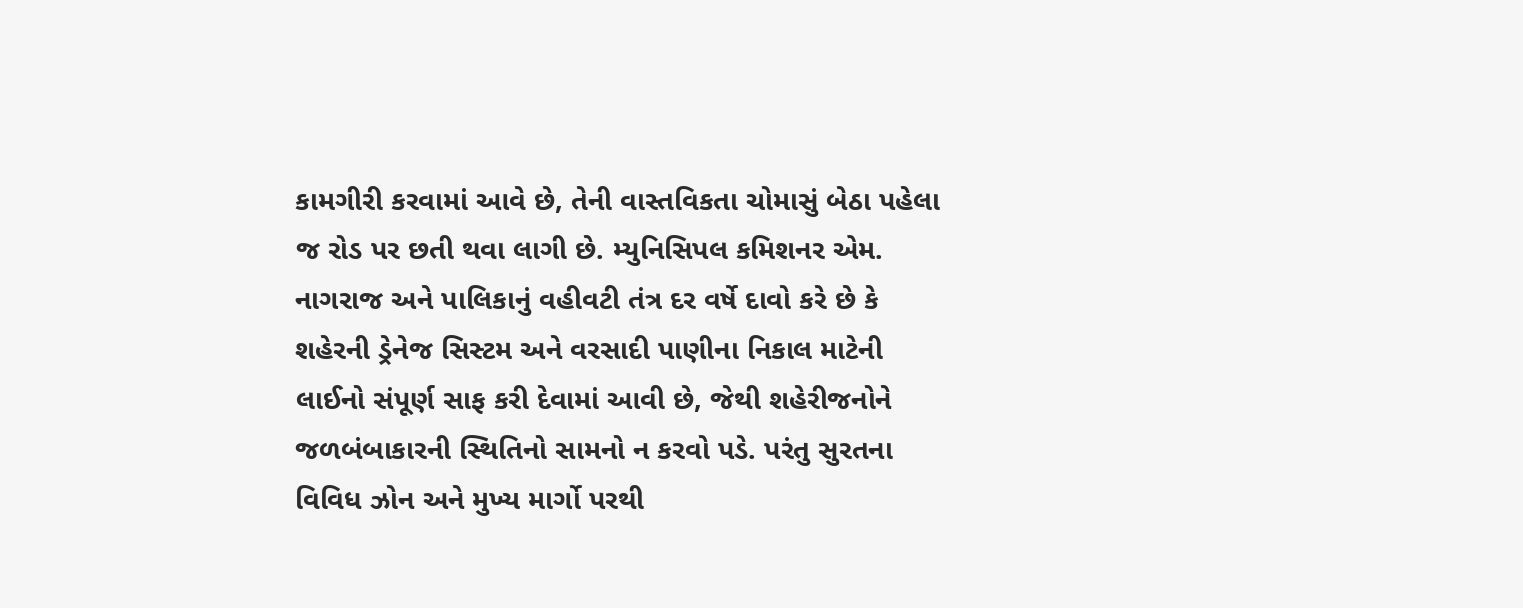કામગીરી કરવામાં આવે છે, તેની વાસ્તવિકતા ચોમાસું બેઠા પહેલા જ રોડ પર છતી થવા લાગી છે. મ્યુનિસિપલ કમિશનર એમ. નાગરાજ અને પાલિકાનું વહીવટી તંત્ર દર વર્ષે દાવો કરે છે કે શહેરની ડ્રેનેજ સિસ્ટમ અને વરસાદી પાણીના નિકાલ માટેની લાઈનો સંપૂર્ણ સાફ કરી દેવામાં આવી છે, જેથી શહેરીજનોને જળબંબાકારની સ્થિતિનો સામનો ન કરવો પડે. પરંતુ સુરતના વિવિધ ઝોન અને મુખ્ય માર્ગો પરથી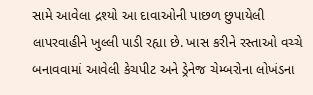સામે આવેલા દ્રશ્યો આ દાવાઓની પાછળ છુપાયેલી લાપરવાહીને ખુલ્લી પાડી રહ્યા છે. ખાસ કરીને રસ્તાઓ વચ્ચે બનાવવામાં આવેલી કેચપીટ અને ડ્રેનેજ ચેમ્બરોના લોખંડના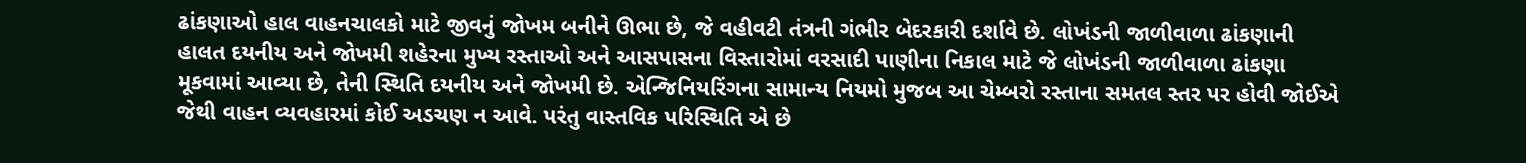ઢાંકણાઓ હાલ વાહનચાલકો માટે જીવનું જોખમ બનીને ઊભા છે, જે વહીવટી તંત્રની ગંભીર બેદરકારી દર્શાવે છે. લોખંડની જાળીવાળા ઢાંકણાની હાલત દયનીય અને જોખમી શહેરના મુખ્ય રસ્તાઓ અને આસપાસના વિસ્તારોમાં વરસાદી પાણીના નિકાલ માટે જે લોખંડની જાળીવાળા ઢાંકણા મૂકવામાં આવ્યા છે, તેની સ્થિતિ દયનીય અને જોખમી છે. એન્જિનિયરિંગના સામાન્ય નિયમો મુજબ આ ચેમ્બરો રસ્તાના સમતલ સ્તર પર હોવી જોઈએ જેથી વાહન વ્યવહારમાં કોઈ અડચણ ન આવે. પરંતુ વાસ્તવિક પરિસ્થિતિ એ છે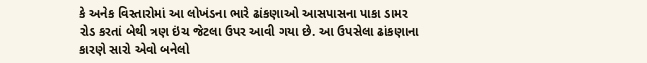કે અનેક વિસ્તારોમાં આ લોખંડના ભારે ઢાંકણાઓ આસપાસના પાકા ડામર રોડ કરતાં બેથી ત્રણ ઇંચ જેટલા ઉપર આવી ગયા છે. આ ઉપસેલા ઢાંકણાના કારણે સારો એવો બનેલો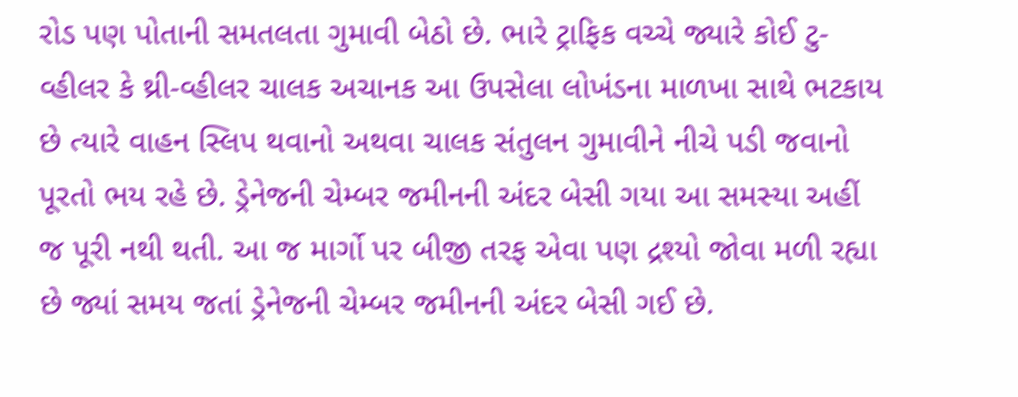રોડ પણ પોતાની સમતલતા ગુમાવી બેઠો છે. ભારે ટ્રાફિક વચ્ચે જ્યારે કોઈ ટુ-વ્હીલર કે થ્રી-વ્હીલર ચાલક અચાનક આ ઉપસેલા લોખંડના માળખા સાથે ભટકાય છે ત્યારે વાહન સ્લિપ થવાનો અથવા ચાલક સંતુલન ગુમાવીને નીચે પડી જવાનો પૂરતો ભય રહે છે. ડ્રેનેજની ચેમ્બર જમીનની અંદર બેસી ગયા આ સમસ્યા અહીં જ પૂરી નથી થતી. આ જ માર્ગો પર બીજી તરફ એવા પણ દ્રશ્યો જોવા મળી રહ્યા છે જ્યાં સમય જતાં ડ્રેનેજની ચેમ્બર જમીનની અંદર બેસી ગઈ છે.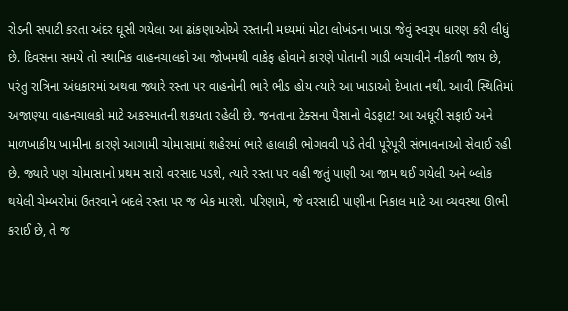રોડની સપાટી કરતા અંદર ઘૂસી ગયેલા આ ઢાંકણાઓએ રસ્તાની મધ્યમાં મોટા લોખંડના ખાડા જેવું સ્વરૂપ ધારણ કરી લીધું છે. દિવસના સમયે તો સ્થાનિક વાહનચાલકો આ જોખમથી વાકેફ હોવાને કારણે પોતાની ગાડી બચાવીને નીકળી જાય છે, પરંતુ રાત્રિના અંધકારમાં અથવા જ્યારે રસ્તા પર વાહનોની ભારે ભીડ હોય ત્યારે આ ખાડાઓ દેખાતા નથી. આવી સ્થિતિમાં અજાણ્યા વાહનચાલકો માટે અકસ્માતની શકયતા રહેલી છે. જનતાના ટેક્સના પૈસાનો વેડફાટ! આ અધૂરી સફાઈ અને માળખાકીય ખામીના કારણે આગામી ચોમાસામાં શહેરમાં ભારે હાલાકી ભોગવવી પડે તેવી પૂરેપૂરી સંભાવનાઓ સેવાઈ રહી છે. જ્યારે પણ ચોમાસાનો પ્રથમ સારો વરસાદ પડશે, ત્યારે રસ્તા પર વહી જતું પાણી આ જામ થઈ ગયેલી અને બ્લોક થયેલી ચેમ્બરોમાં ઉતરવાને બદલે રસ્તા પર જ બેક મારશે. પરિણામે, જે વરસાદી પાણીના નિકાલ માટે આ વ્યવસ્થા ઊભી કરાઈ છે, તે જ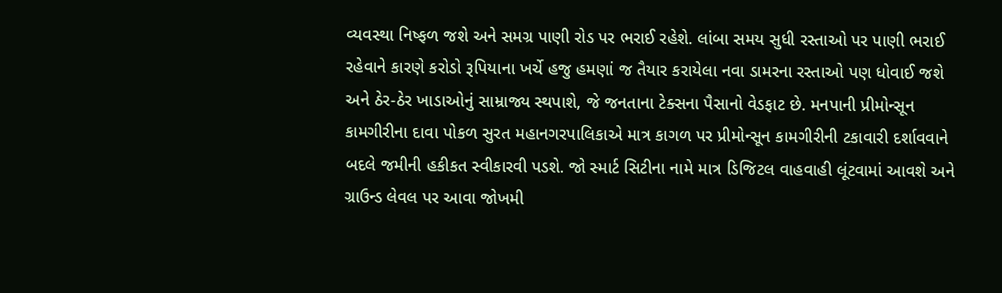વ્યવસ્થા નિષ્ફળ જશે અને સમગ્ર પાણી રોડ પર ભરાઈ રહેશે. લાંબા સમય સુધી રસ્તાઓ પર પાણી ભરાઈ રહેવાને કારણે કરોડો રૂપિયાના ખર્ચે હજુ હમણાં જ તૈયાર કરાયેલા નવા ડામરના રસ્તાઓ પણ ધોવાઈ જશે અને ઠેર-ઠેર ખાડાઓનું સામ્રાજ્ય સ્થપાશે, જે જનતાના ટેક્સના પૈસાનો વેડફાટ છે. મનપાની પ્રીમોન્સૂન કામગીરીના દાવા પોકળ સુરત મહાનગરપાલિકાએ માત્ર કાગળ પર પ્રીમોન્સૂન કામગીરીની ટકાવારી દર્શાવવાને બદલે જમીની હકીકત સ્વીકારવી પડશે. જો સ્માર્ટ સિટીના નામે માત્ર ડિજિટલ વાહવાહી લૂંટવામાં આવશે અને ગ્રાઉન્ડ લેવલ પર આવા જોખમી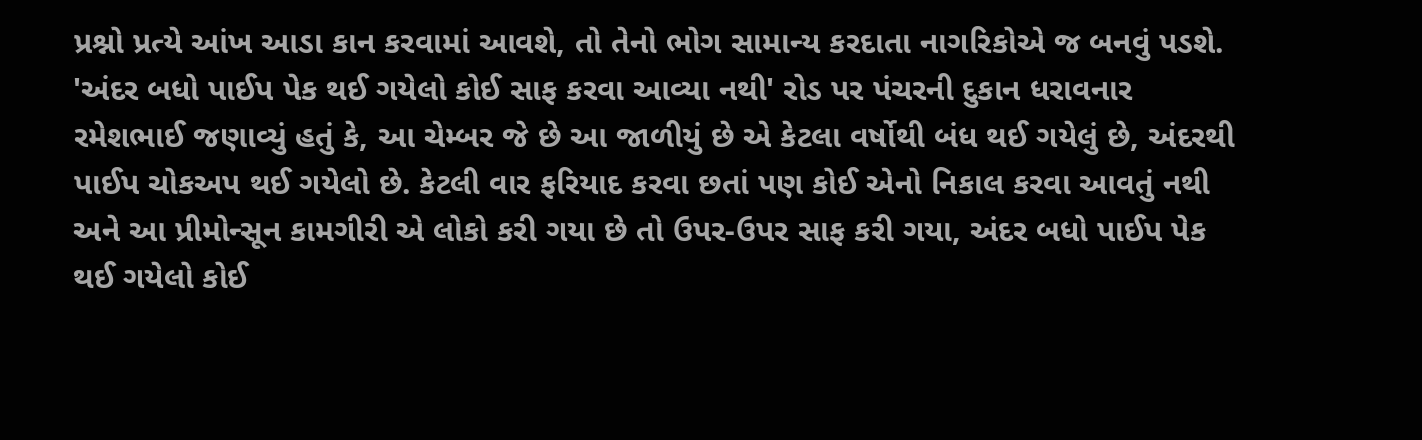પ્રશ્નો પ્રત્યે આંખ આડા કાન કરવામાં આવશે, તો તેનો ભોગ સામાન્ય કરદાતા નાગરિકોએ જ બનવું પડશે. 'અંદર બધો પાઈપ પેક થઈ ગયેલો કોઈ સાફ કરવા આવ્યા નથી' રોડ પર પંચરની દુકાન ધરાવનાર રમેશભાઈ જણાવ્યું હતું કે, આ ચેમ્બર જે છે આ જાળીયું છે એ કેટલા વર્ષોથી બંધ થઈ ગયેલું છે, અંદરથી પાઈપ ચોકઅપ થઈ ગયેલો છે. કેટલી વાર ફરિયાદ કરવા છતાં પણ કોઈ એનો નિકાલ કરવા આવતું નથી અને આ પ્રીમોન્સૂન કામગીરી એ લોકો કરી ગયા છે તો ઉપર-ઉપર સાફ કરી ગયા, અંદર બધો પાઈપ પેક થઈ ગયેલો કોઈ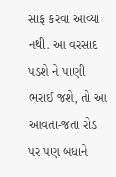સાફ કરવા આવ્યા નથી. આ વરસાદ પડશે ને પાણી ભરાઈ જશે, તો આ આવતા-જતા રોડ પર પણ બધાને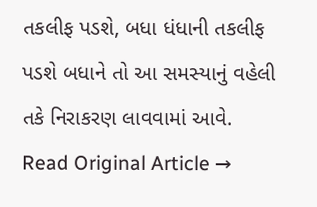તકલીફ પડશે, બધા ધંધાની તકલીફ પડશે બધાને તો આ સમસ્યાનું વહેલી તકે નિરાકરણ લાવવામાં આવે.
Read Original Article →